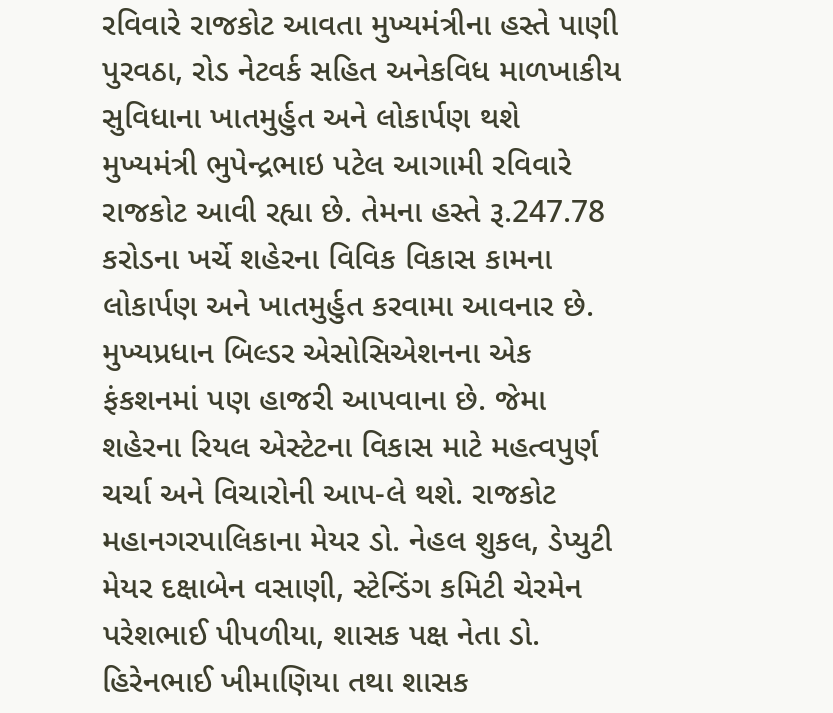રવિવારે રાજકોટ આવતા મુખ્યમંત્રીના હસ્તે પાણી પુરવઠા, રોડ નેટવર્ક સહિત અનેકવિધ માળખાકીય સુવિધાના ખાતમુર્હુત અને લોકાર્પણ થશે
મુખ્યમંત્રી ભુપેન્દ્રભાઇ પટેલ આગામી રવિવારે રાજકોટ આવી રહ્યા છે. તેમના હસ્તે રૂ.247.78 કરોડના ખર્ચે શહેરના વિવિક વિકાસ કામના લોકાર્પણ અને ખાતમુર્હુત કરવામા આવનાર છે. મુખ્યપ્રધાન બિલ્ડર એસોસિએશનના એક ફંકશનમાં પણ હાજરી આપવાના છે. જેમા શહેરના રિયલ એસ્ટેટના વિકાસ માટે મહત્વપુર્ણ ચર્ચા અને વિચારોની આપ-લે થશે. રાજકોટ મહાનગરપાલિકાના મેયર ડો. નેહલ શુકલ, ડેપ્યુટી મેયર દક્ષાબેન વસાણી, સ્ટેન્ડિંગ કમિટી ચેરમેન પરેશભાઈ પીપળીયા, શાસક પક્ષ નેતા ડો. હિરેનભાઈ ખીમાણિયા તથા શાસક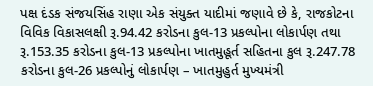પક્ષ દંડક સંજયસિંહ રાણા એક સંયુક્ત યાદીમાં જણાવે છે કે, રાજકોટના વિવિક વિકાસલક્ષી રૂ.94.42 કરોડના કુલ-13 પ્રકલ્પોના લોકાર્પણ તથા રૂ.153.35 કરોડના કુલ-13 પ્રકલ્પોના ખાતમુહૂર્ત સહિતના કુલ રૂ.247.78 કરોડના કુલ-26 પ્રકલ્પોનું લોકાર્પણ – ખાતમુહુર્ત મુખ્યમંત્રી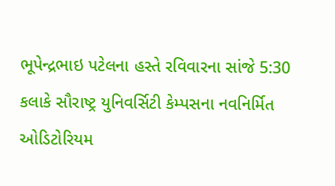ભૂપેન્દ્રભાઇ પટેલના હસ્તે રવિવારના સાંજે 5:30 કલાકે સૌરાષ્ટ્ર યુનિવર્સિટી કેમ્પસના નવનિર્મિત ઓડિટોરિયમ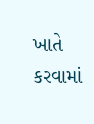ખાતે કરવામાં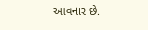આવનાર છે.